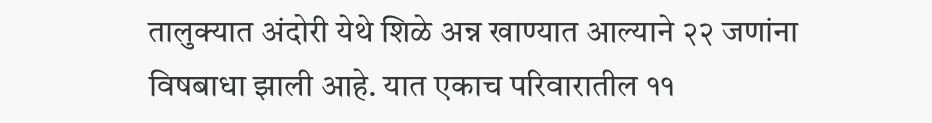तालुक्यात अंदोरी येथे शिळे अन्न खाण्यात आल्याने २२ जणांना विषबाधा झाली आहे. यात एकाच परिवारातील ११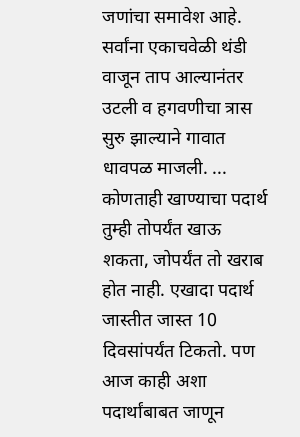जणांचा समावेश आहे. सर्वांना एकाचवेळी थंडी वाजून ताप आल्यानंतर उटली व हगवणीचा त्रास सुरु झाल्याने गावात धावपळ माजली. ...
कोणताही खाण्याचा पदार्थ तुम्ही तोपर्यंत खाऊ शकता, जोपर्यंत तो खराब होत नाही. एखादा पदार्थ जास्तीत जास्त 10 दिवसांपर्यंत टिकतो. पण आज काही अशा पदार्थांबाबत जाणून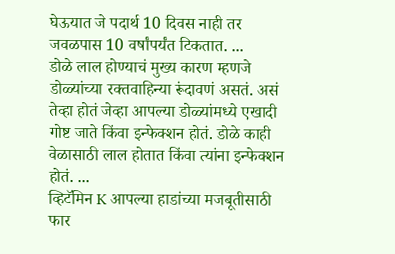घेऊयात जे पदार्थ 10 दिवस नाही तर जवळपास 10 वर्षांपर्यंत टिकतात. ...
डोळे लाल होण्याचं मुख्य कारण म्हणजे डोळ्यांच्या रक्तवाहिन्या रूंदावणं असतं. असं तेव्हा होतं जेव्हा आपल्या डोळ्यांमध्ये एखादी गोष्ट जाते किंवा इन्फेक्शन होतं. डोळे काही वेळासाठी लाल होतात किंवा त्यांना इन्फेक्शन होतं. ...
व्हिटॅमिन K आपल्या हाडांच्या मजबूतीसाठी फार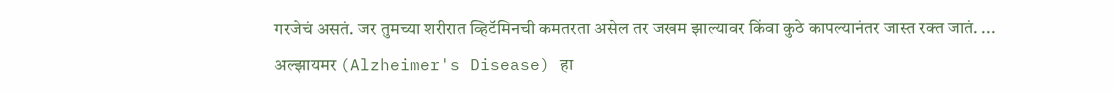गरजेचं असतं. जर तुमच्या शरीरात व्हिटॅमिनची कमतरता असेल तर जखम झाल्यावर किंवा कुठे कापल्यानंतर जास्त रक्त जातं. ...
अल्झायमर (Alzheimer's Disease) हा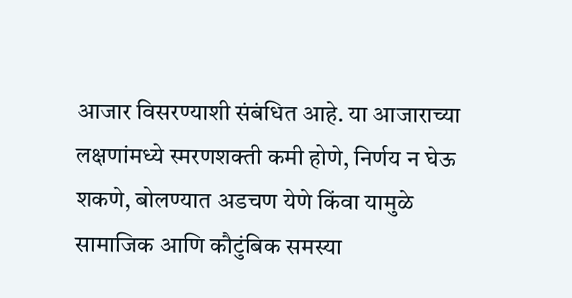आजार विसरण्याशी संबंधित आहे. या आजाराच्या लक्षणांमध्ये स्मरणशक्ती कमी होणे, निर्णय न घेऊ शकणे, बोलण्यात अडचण येणे किंवा यामुळे सामाजिक आणि कौटुंबिक समस्या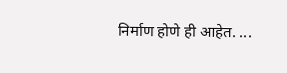निर्माण होणे ही आहेत. ...